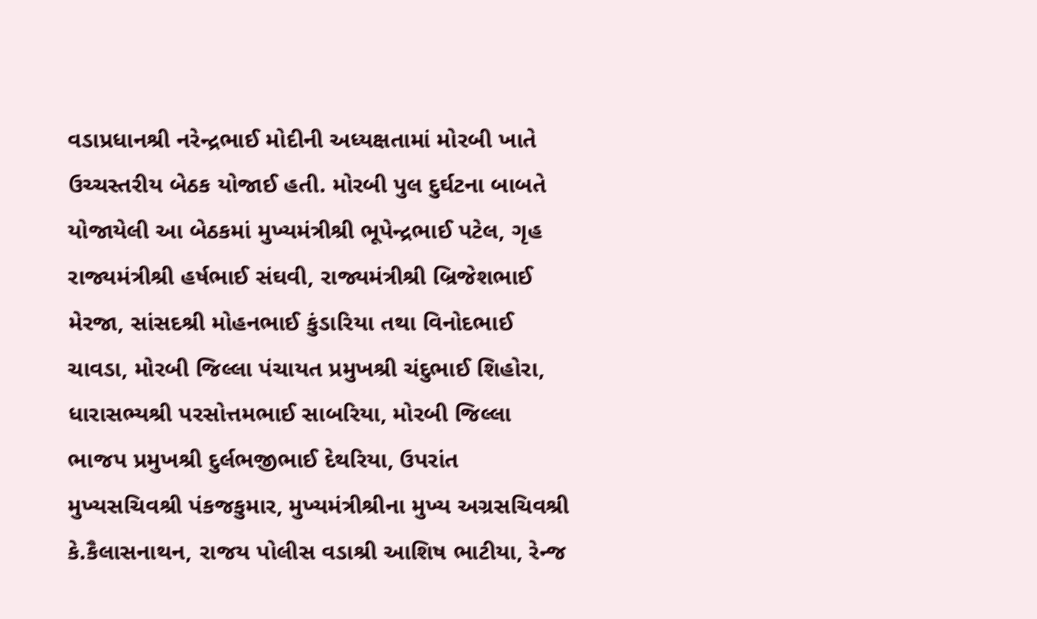વડાપ્રધાનશ્રી નરેન્દ્રભાઈ મોદીની અધ્યક્ષતામાં મોરબી ખાતે ઉચ્ચસ્તરીય બેઠક યોજાઈ હતી. મોરબી પુલ દુર્ઘટના બાબતે યોજાયેલી આ બેઠકમાં મુખ્યમંત્રીશ્રી ભૂપેન્દ્રભાઈ પટેલ, ગૃહ રાજ્યમંત્રીશ્રી હર્ષભાઈ સંઘવી, રાજ્યમંત્રીશ્રી બ્રિજેશભાઈ મેરજા, સાંસદશ્રી મોહનભાઈ કુંડારિયા તથા વિનોદભાઈ ચાવડા, મોરબી જિલ્લા પંચાયત પ્રમુખશ્રી ચંદુભાઈ શિહોરા, ધારાસભ્યશ્રી પરસોત્તમભાઈ સાબરિયા, મોરબી જિલ્લા ભાજપ પ્રમુખશ્રી દુર્લભજીભાઈ દેથરિયા, ઉપરાંત મુખ્યસચિવશ્રી પંકજકુમાર, મુખ્યમંત્રીશ્રીના મુખ્ય અગ્રસચિવશ્રી કે.કૈલાસનાથન, રાજય પોલીસ વડાશ્રી આશિષ ભાટીયા, રેન્જ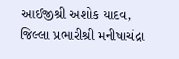આઈજીશ્રી અશોક યાદવ, જિલ્લા પ્રભારીશ્રી મનીષાચંદ્રા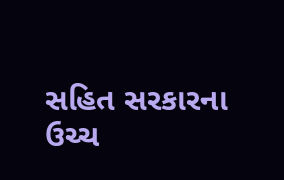સહિત સરકારના ઉચ્ચ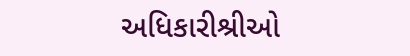અધિકારીશ્રીઓ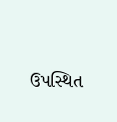ઉપસ્થિત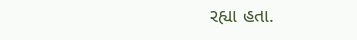રહ્યા હતા.